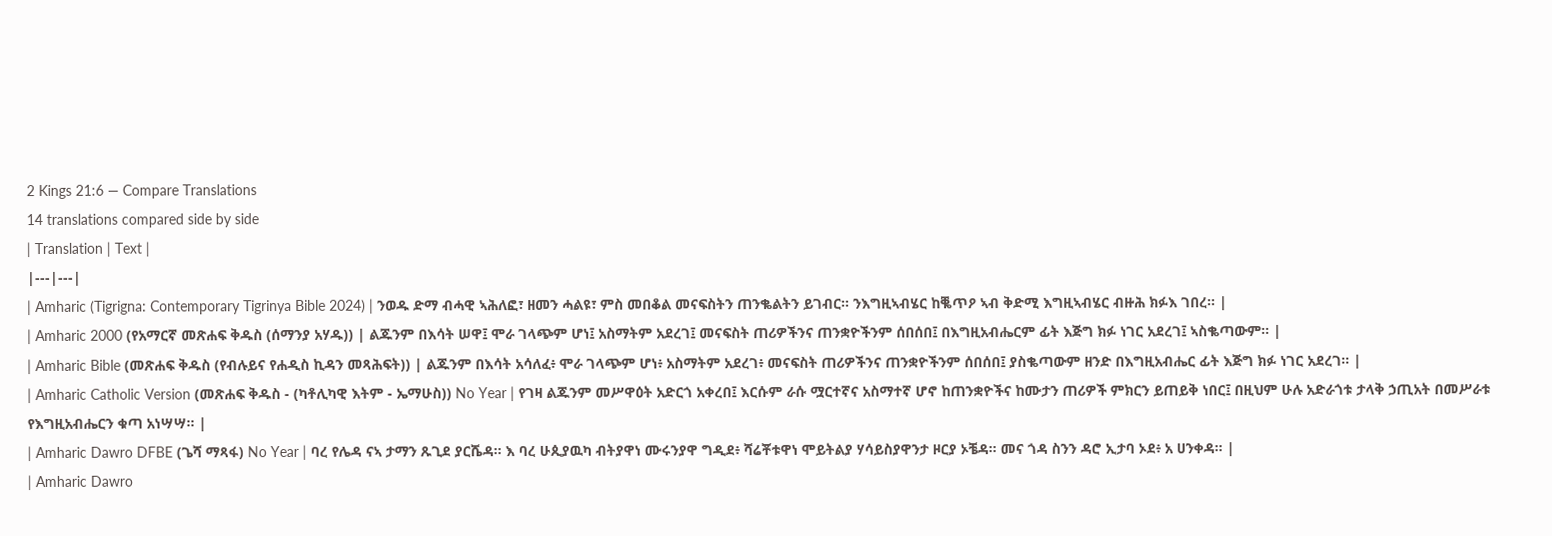2 Kings 21:6 — Compare Translations
14 translations compared side by side
| Translation | Text |
|---|---|
| Amharic (Tigrigna: Contemporary Tigrinya Bible 2024) | ንወዱ ድማ ብሓዊ ኣሕለፎ፣ ዘመን ሓልዩ፣ ምስ መበቆል መናፍስትን ጠንቈልትን ይገብር። ንእግዚኣብሄር ከቘጥዖ ኣብ ቅድሚ እግዚኣብሄር ብዙሕ ክፉእ ገበረ። |
| Amharic 2000 (የአማርኛ መጽሐፍ ቅዱስ (ሰማንያ አሃዱ)) | ልጁንም በእሳት ሠዋ፤ ሞራ ገላጭም ሆነ፤ አስማትም አደረገ፤ መናፍስት ጠሪዎችንና ጠንቋዮችንም ሰበሰበ፤ በእግዚአብሔርም ፊት እጅግ ክፉ ነገር አደረገ፤ ኣስቈጣውም። |
| Amharic Bible (መጽሐፍ ቅዱስ (የብሉይና የሐዲስ ኪዳን መጻሕፍት)) | ልጁንም በእሳት አሳለፈ፥ ሞራ ገላጭም ሆነ፥ አስማትም አደረገ፥ መናፍስት ጠሪዎችንና ጠንቋዮችንም ሰበሰበ፤ ያስቈጣውም ዘንድ በእግዚአብሔር ፊት እጅግ ክፉ ነገር አደረገ። |
| Amharic Catholic Version (መጽሐፍ ቅዱስ - (ካቶሊካዊ እትም - ኤማሁስ)) No Year | የገዛ ልጁንም መሥዋዕት አድርጎ አቀረበ፤ እርሱም ራሱ ሟርተኛና አስማተኛ ሆኖ ከጠንቋዮችና ከሙታን ጠሪዎች ምክርን ይጠይቅ ነበር፤ በዚህም ሁሉ አድራጎቱ ታላቅ ኃጢአት በመሥራቱ የእግዚአብሔርን ቁጣ አነሣሣ። |
| Amharic Dawro DFBE (ጌሻ ማጻፋ) No Year | ባረ የሌዳ ናኣ ታማን ጹጊደ ያርሼዳ። እ ባረ ሁጲያዉካ ብትያዋነ ሙሩንያዋ ግዲደ፥ ሻሬቾቱዋነ ሞይትልያ ሃሳይስያዋንታ ዞርያ ኦቼዳ። መና ጎዳ ስንን ዳሮ ኢታባ ኦደ፥ አ ሀንቀዳ። |
| Amharic Dawro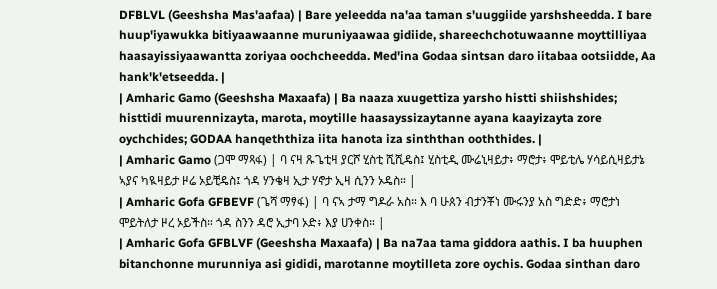DFBLVL (Geeshsha Mas'aafaa) | Bare yeleedda na'aa taman s'uuggiide yarshsheedda. I bare huup'iyawukka bitiyaawaanne muruniyaawaa gidiide, shareechchotuwaanne moyttilliyaa haasayissiyaawantta zoriyaa oochcheedda. Med'ina Godaa sintsan daro iitabaa ootsiidde, Aa hank'k'etseedda. |
| Amharic Gamo (Geeshsha Maxaafa) | Ba naaza xuugettiza yarsho histti shiishshides; histtidi muurennizayta, marota, moytille haasayssizaytanne ayana kaayizayta zore oychchides; GODAA hanqeththiza iita hanota iza sinththan ooththides. |
| Amharic Gamo (ጋሞ ማጻፋ) | ባ ናዛ ጹጌቲዛ ያርሾ ሂስቲ ሺሺዴስ፤ ሂስቲዲ ሙሬኒዛይታ፥ ማሮታ፥ ሞይቲሌ ሃሳይሲዛይታኔ ኣያና ካዪዛይታ ዞሬ ኦይቺዴስ፤ ጎዳ ሃንቄዛ ኢታ ሃኖታ ኢዛ ሲንን ኦዴስ። |
| Amharic Gofa GFBEVF (ጌሻ ማፃፋ) | ባ ናኣ ታማ ግዶራ አስ። እ ባ ሁጰን ብታንቾነ ሙሩንያ አስ ግድድ፥ ማሮታነ ሞይትለታ ዞረ ኦይችስ። ጎዳ ስንን ዳሮ ኢታባ ኦድ፥ እያ ሀንቀስ። |
| Amharic Gofa GFBLVF (Geeshsha Maxaafa) | Ba na7aa tama giddora aathis. I ba huuphen bitanchonne murunniya asi gididi, marotanne moytilleta zore oychis. Godaa sinthan daro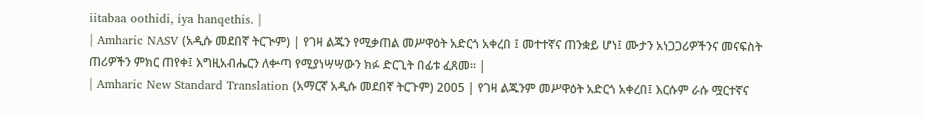iitabaa oothidi, iya hanqethis. |
| Amharic NASV (አዲሱ መደበኛ ትርጒም) | የገዛ ልጁን የሚቃጠል መሥዋዕት አድርጎ አቀረበ ፤ መተተኛና ጠንቋይ ሆነ፤ ሙታን አነጋጋሪዎችንና መናፍስት ጠሪዎችን ምክር ጠየቀ፤ እግዚአብሔርን ለቍጣ የሚያነሣሣውን ክፉ ድርጊት በፊቱ ፈጸመ። |
| Amharic New Standard Translation (አማርኛ አዲሱ መደበኛ ትርጉም) 2005 | የገዛ ልጁንም መሥዋዕት አድርጎ አቀረበ፤ እርሱም ራሱ ሟርተኛና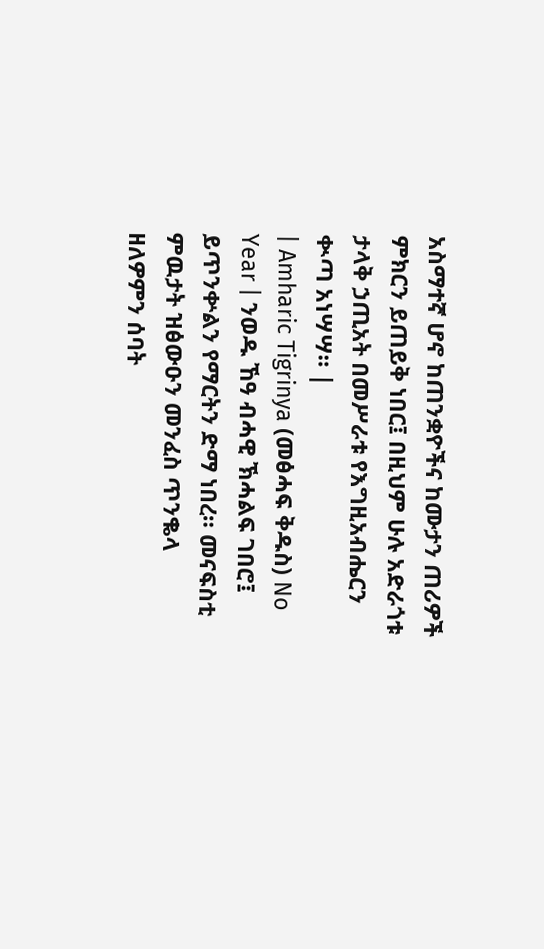አስማተኛ ሆኖ ከጠንቋዮችና ከሙታን ጠሪዎች ምክርን ይጠይቅ ነበር፤ በዚህም ሁሉ አድራጎቱ ታላቅ ኃጢአት በመሥራቱ የእግዚአብሔርን ቊጣ አነሣሣ። |
| Amharic Tigrinya (መፅሓፍ ቅዱስ) No Year | ንወዱ ኸዓ ብሓዊ ኽሓልፍ ገበሮ፤ ይጥንቍልን የማርትን ድማ ነበረ። መናፍስቲ ምዉታት ዝፅውዑን መንፈስ ጥንቈላ ዘለዎምን ሰባት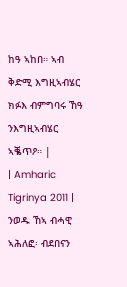ከዓ ኣከበ። ኣብ ቅድሚ እግዚኣብሄር ክፉእ ብምግባሩ ኸዓ ንእግዚኣብሄር ኣቘጥዖ። |
| Amharic Tigrinya 2011 | ንወዱ ኸኣ ብሓዊ ኣሕለፎ፡ ብደበናን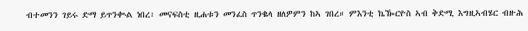ብተመንን ገይሩ ድማ ይጥንቊል ነበረ፡ መናፍስቲ ዚሐቱን መንፈስ ጥንቈላ ዘለዎምን ከኣ ገበረ። ምእንቲ ኬዀርዮስ ኣብ ቅድሚ እግዚኣብሄር ብዙሕ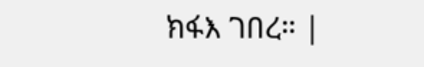ክፋእ ገበረ። |